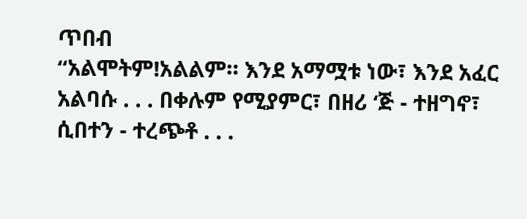ጥበብ
“አልሞትም!አልልም። እንደ አማሟቱ ነው፣ እንደ አፈር አልባሱ . . . በቀሉም የሚያምር፣ በዘሪ ʻጅ - ተዘግኖ፣ ሲበተን - ተረጭቶ . . .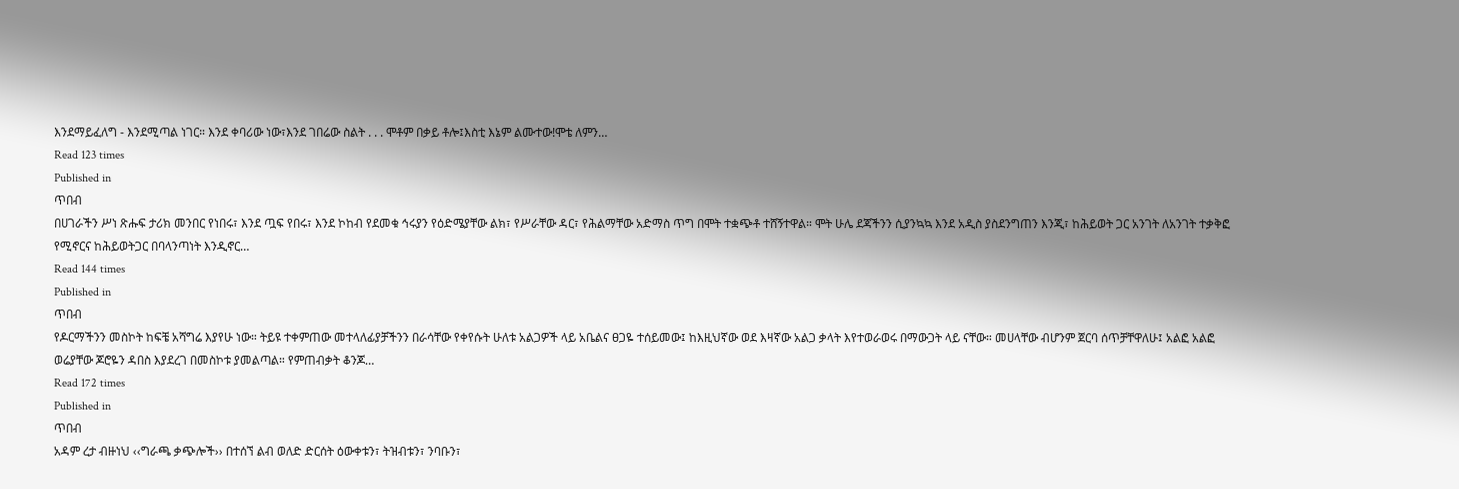እንደማይፈለግ - እንደሚጣል ነገር። እንደ ቀባሪው ነው፣እንደ ገበሬው ስልት . . . ሞቶም በቃይ ቶሎ፤እስቲ እኔም ልሙተው!ሞቴ ለምን…
Read 123 times
Published in
ጥበብ
በሀገራችን ሥነ ጽሑፍ ታሪክ መንበር የነበሩ፣ እንደ ጧፍ የበሩ፣ እንደ ኮከብ የደመቁ ኅሩያን የዕድሜያቸው ልክ፣ የሥራቸው ዳር፣ የሕልማቸው አድማስ ጥግ በሞት ተቋጭቶ ተሸኝተዋል። ሞት ሁሌ ደጃችንን ሲያንኳኳ እንደ አዲስ ያስደንግጠን እንጂ፣ ከሕይወት ጋር አንገት ለአንገት ተቃቅፎ የሚኖርና ከሕይወትጋር በባላንጣነት እንዲኖር…
Read 144 times
Published in
ጥበብ
የዶርማችንን መስኮት ከፍቼ አሻግሬ እያየሁ ነው። ትይዩ ተቀምጠው መተላለፊያቻችንን በራሳቸው የቀየሱት ሁለቱ አልጋዎች ላይ አቤልና ፀጋዬ ተሰይመው፤ ከእዚህኛው ወደ እዛኛው አልጋ ቃላት እየተወራወሩ በማውጋት ላይ ናቸው። መሀላቸው ብሆንም ጀርባ ሰጥቻቸዋለሁ፤ አልፎ አልፎ ወሬያቸው ጆሮዬን ዳበስ እያደረገ በመስኮቱ ያመልጣል። የምጠብቃት ቆንጆ…
Read 172 times
Published in
ጥበብ
አዳም ረታ ብዙነህ ‹‹ግራጫ ቃጭሎች›› በተሰኘ ልብ ወለድ ድርሰት ዕውቀቱን፣ ትዝብቱን፣ ንባቡን፣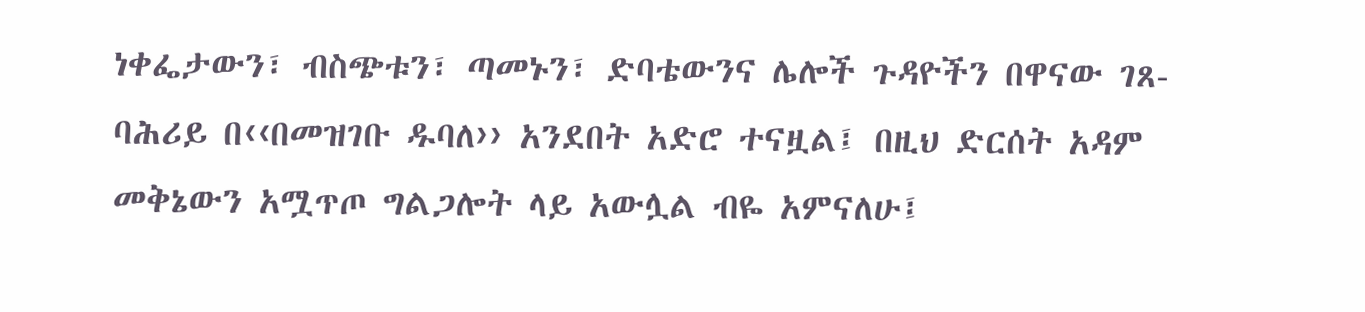ነቀፌታውን፣ ብስጭቱን፣ ጣመኑን፣ ድባቴውንና ሌሎች ጉዳዮችን በዋናው ገጸ-ባሕሪይ በ‹‹በመዝገቡ ዱባለ›› አንደበት አድሮ ተናዟል፤ በዚህ ድርሰት አዳም መቅኔውን አሟጥጦ ግልጋሎት ላይ አውሏል ብዬ አምናለሁ፤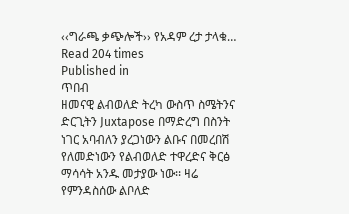‹‹ግራጫ ቃጭሎች›› የአዳም ረታ ታላቁ…
Read 204 times
Published in
ጥበብ
ዘመናዊ ልብወለድ ትረካ ውስጥ ስሜትንና ድርጊትን Juxtapose በማድረግ በስንት ነገር አባብለን ያረጋነውን ልቡና በመረበሽ የለመድነውን የልብወለድ ተዋረድና ቅርፅ ማሳሳት አንዱ መታያው ነው፡፡ ዛሬ የምንዳስሰው ልቦለድ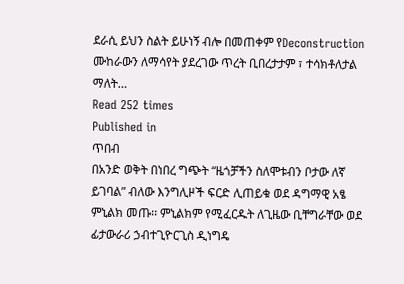ደራሲ ይህን ስልት ይሁነኝ ብሎ በመጠቀም የDeconstruction ሙከራውን ለማሳየት ያደረገው ጥረት ቢበረታታም ፣ ተሳክቶለታል ማለት…
Read 252 times
Published in
ጥበብ
በአንድ ወቅት በነበረ ግጭት “ዜጎቻችን ስለሞቱብን ቦታው ለኛ ይገባል” ብለው እንግሊዞች ፍርድ ሊጠይቁ ወደ ዳግማዊ አፄ ምኒልክ መጡ፡፡ ምኒልክም የሚፈርዱት ለጊዜው ቢቸግራቸው ወደ ፊታውራሪ ኃብተጊዮርጊስ ዲነግዴ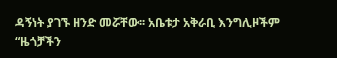ዳኝነት ያገኙ ዘንድ መሯቸው፡፡ አቤቱታ አቅራቢ እንግሊዞችም “ዜጎቻችን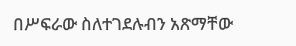በሥፍራው ስለተገደሉብን አጽማቸው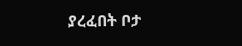ያረፈበት ቦታ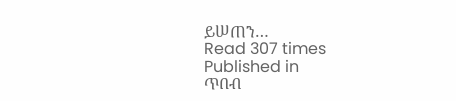ይሠጠን…
Read 307 times
Published in
ጥበብ